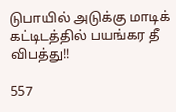டுபாயில் அடுக்கு மாடிக் கட்டிடத்தில் பயங்கர தீ விபத்து!!

557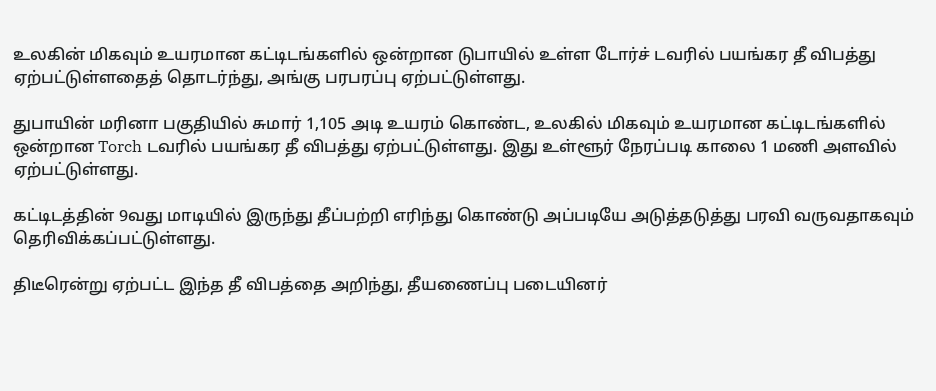உலகின் மிகவும் உயரமான கட்டிடங்களில் ஒன்றான டுபாயில் உள்ள டோர்ச் டவரில் பயங்கர தீ விபத்து ஏற்பட்டுள்ளதைத் தொடர்ந்து, அங்கு பரபரப்பு ஏற்பட்டுள்ளது.

துபாயின் மரினா பகுதியில் சுமார் 1,105 அடி உயரம் கொண்ட, உலகில் மிகவும் உயரமான கட்டிடங்களில் ஒன்றான Torch டவரில் பயங்கர தீ விபத்து ஏற்பட்டுள்ளது. இது உள்ளூர் நேரப்படி காலை 1 மணி அளவில் ஏற்பட்டுள்ளது.

கட்டிடத்தின் 9வது மாடியில் இருந்து தீப்பற்றி எரிந்து கொண்டு அப்படியே அடுத்தடுத்து பரவி வருவதாகவும் தெரிவிக்கப்பட்டுள்ளது.

திடீரென்று ஏற்பட்ட இந்த தீ விபத்தை அறிந்து, தீயணைப்பு படையினர்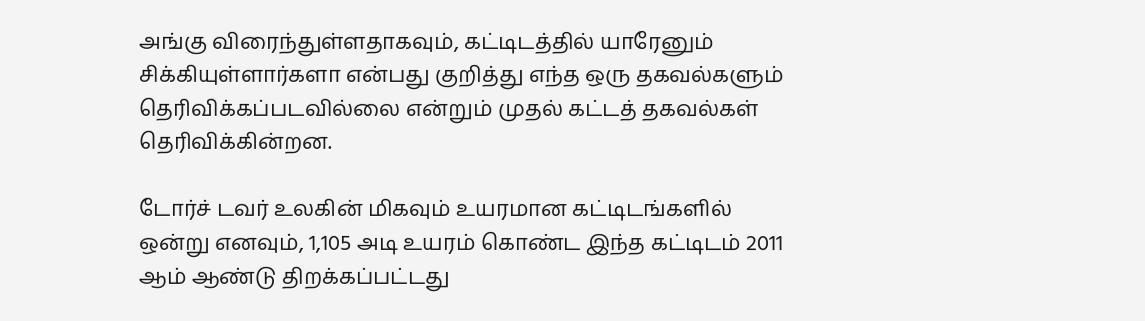அங்கு விரைந்துள்ளதாகவும், கட்டிடத்தில் யாரேனும் சிக்கியுள்ளார்களா என்பது குறித்து எந்த ஒரு தகவல்களும் தெரிவிக்கப்படவில்லை என்றும் முதல் கட்டத் தகவல்கள் தெரிவிக்கின்றன.

டோர்ச் டவர் உலகின் மிகவும் உயரமான கட்டிடங்களில் ஒன்று எனவும், 1,105 அடி உயரம் கொண்ட இந்த கட்டிடம் 2011 ஆம் ஆண்டு திறக்கப்பட்டது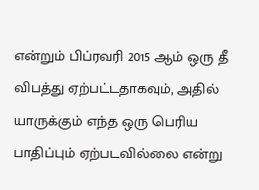என்றும் பிப்ரவரி 2015 ஆம் ஒரு தீ விபத்து ஏற்பட்டதாகவும், அதில் யாருக்கும் எந்த ஒரு பெரிய பாதிப்பும் ஏற்படவில்லை என்று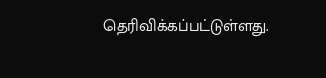தெரிவிக்கப்பட்டுள்ளது.